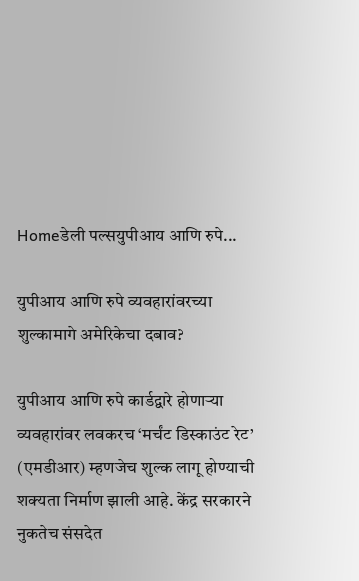Homeडेली पल्सयुपीआय आणि रुपे...

युपीआय आणि रुपे व्यवहारांवरच्या शुल्कामागे अमेरिकेचा दबाव?

युपीआय आणि रुपे कार्डद्वारे होणाऱ्या व्यवहारांवर लवकरच ‘मर्चंट डिस्काउंट रेट’ (एमडीआर) म्हणजेच शुल्क लागू होण्याची शक्यता निर्माण झाली आहे. केंद्र सरकारने नुकतेच संसदेत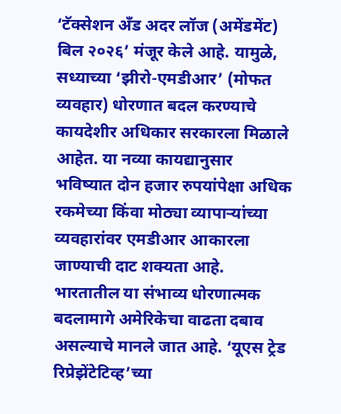‘टॅक्सेशन अँड अदर लॉज (अमेंडमेंट) बिल २०२६’ मंजूर केले आहे. यामुळे, सध्याच्या ‘झीरो-एमडीआर’ (मोफत व्यवहार) धोरणात बदल करण्याचे कायदेशीर अधिकार सरकारला मिळाले आहेत. या नव्या कायद्यानुसार भविष्यात दोन हजार रुपयांपेक्षा अधिक रकमेच्या किंवा मोठ्या व्यापाऱ्यांच्या व्यवहारांवर एमडीआर आकारला जाण्याची दाट शक्यता आहे. भारतातील या संभाव्य धोरणात्मक बदलामागे अमेरिकेचा वाढता दबाव असल्याचे मानले जात आहे. ‘यूएस ट्रेड रिप्रेझेंटेटिव्ह’च्या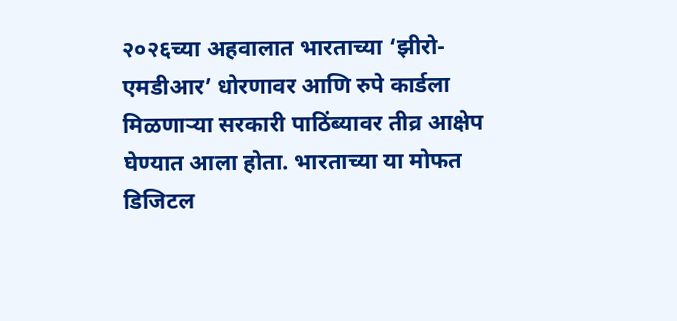२०२६च्या अहवालात भारताच्या ‘झीरो-एमडीआर’ धोरणावर आणि रुपे कार्डला मिळणाऱ्या सरकारी पाठिंब्यावर तीव्र आक्षेप घेण्यात आला होता. भारताच्या या मोफत डिजिटल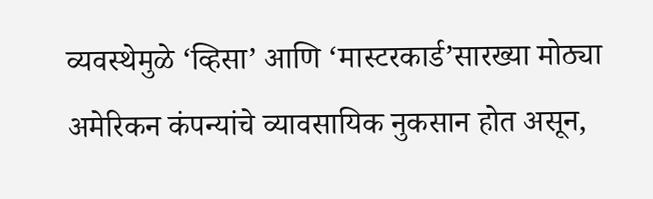व्यवस्थेमुळे ‘व्हिसा’ आणि ‘मास्टरकार्ड’सारख्या मोठ्या अमेरिकन कंपन्यांचे व्यावसायिक नुकसान होत असून,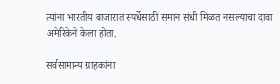त्यांना भारतीय बाजारात स्पर्धेसाठी समान संधी मिळत नसल्याचा दावा अमेरिकेने केला होता.

सर्वसामान्य ग्राहकांना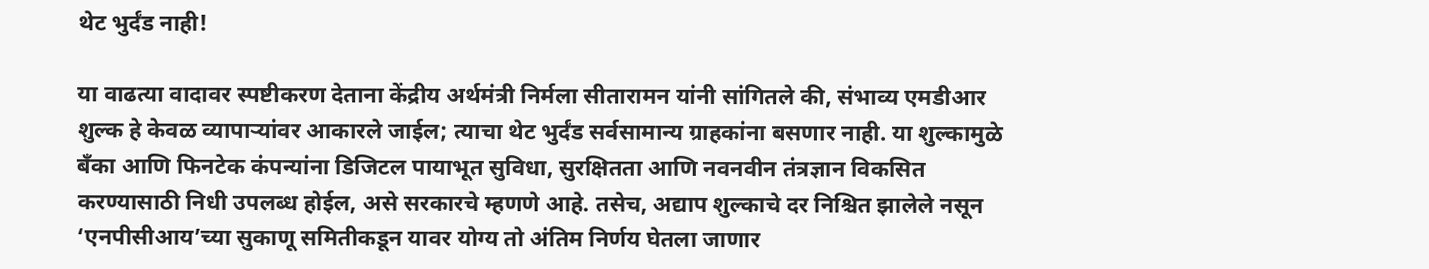थेट भुर्दंड नाही!

या वाढत्या वादावर स्पष्टीकरण देताना केंद्रीय अर्थमंत्री निर्मला सीतारामन यांनी सांगितले की, संभाव्य एमडीआर शुल्क हे केवळ व्यापाऱ्यांवर आकारले जाईल; त्याचा थेट भुर्दंड सर्वसामान्य ग्राहकांना बसणार नाही. या शुल्कामुळे बँका आणि फिनटेक कंपन्यांना डिजिटल पायाभूत सुविधा, सुरक्षितता आणि नवनवीन तंत्रज्ञान विकसित करण्यासाठी निधी उपलब्ध होईल, असे सरकारचे म्हणणे आहे. तसेच, अद्याप शुल्काचे दर निश्चित झालेले नसून ‘एनपीसीआय’च्या सुकाणू समितीकडून यावर योग्य तो अंतिम निर्णय घेतला जाणार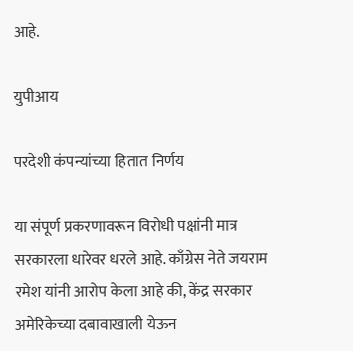आहे.

युपीआय

परदेशी कंपन्यांच्या हितात निर्णय

या संपूर्ण प्रकरणावरून विरोधी पक्षांनी मात्र सरकारला धारेवर धरले आहे. काँग्रेस नेते जयराम रमेश यांनी आरोप केला आहे की, केंद्र सरकार अमेरिकेच्या दबावाखाली येऊन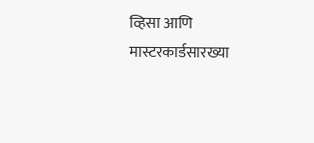व्हिसा आणि मास्टरकार्डसारख्या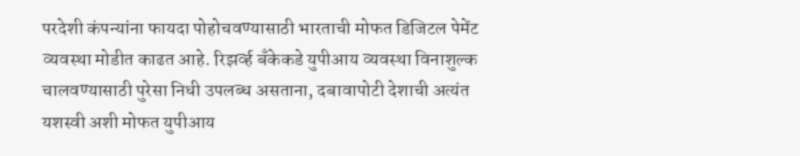परदेशी कंपन्यांना फायदा पोहोचवण्यासाठी भारताची मोफत डिजिटल पेमेंट व्यवस्था मोडीत काढत आहे. रिझर्व्ह बँकेकडे युपीआय व्यवस्था विनाशुल्क चालवण्यासाठी पुरेसा निधी उपलब्ध असताना, दबावापोटी देशाची अत्यंत यशस्वी अशी मोफत युपीआय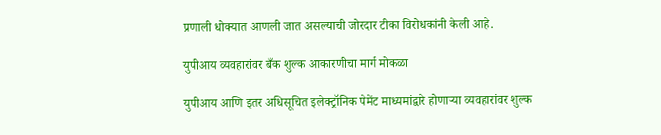प्रणाली धोक्यात आणली जात असल्याची जोरदार टीका विरोधकांनी केली आहे.

युपीआय व्यवहारांवर बँक शुल्क आकारणीचा मार्ग मोकळा

युपीआय आणि इतर अधिसूचित इलेक्ट्रॉनिक पेमेंट माध्यमांद्वारे होणाऱ्या व्यवहारांवर शुल्क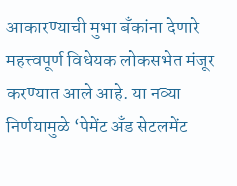आकारण्याची मुभा बँकांना देणारे महत्त्वपूर्ण विधेयक लोकसभेत मंजूर करण्यात आले आहे. या नव्या निर्णयामुळे ‘पेमेंट अँड सेटलमेंट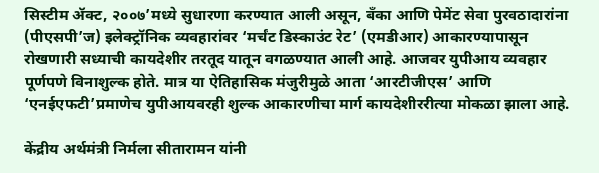सिस्टीम ॲक्ट, २००७’मध्ये सुधारणा करण्यात आली असून, बँका आणि पेमेंट सेवा पुरवठादारांना (पीएसपी’ज) इलेक्ट्रॉनिक व्यवहारांवर ‘मर्चंट डिस्काउंट रेट’ (एमडीआर) आकारण्यापासून रोखणारी सध्याची कायदेशीर तरतूद यातून वगळण्यात आली आहे. आजवर युपीआय व्यवहार पूर्णपणे विनाशुल्क होते. मात्र या ऐतिहासिक मंजुरीमुळे आता ‘आरटीजीएस’ आणि ‘एनईएफटी’प्रमाणेच युपीआयवरही शुल्क आकारणीचा मार्ग कायदेशीररीत्या मोकळा झाला आहे.

केंद्रीय अर्थमंत्री निर्मला सीतारामन यांनी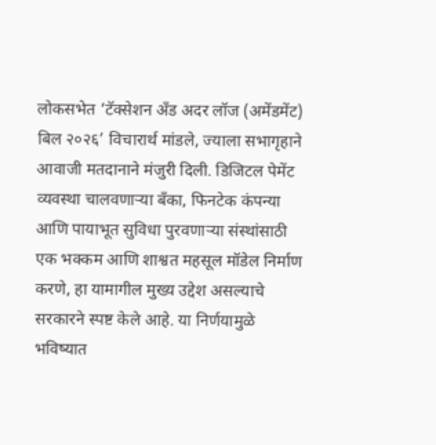लोकसभेत ‘टॅक्सेशन अँड अदर लॉज (अमेंडमेंट) बिल २०२६’ विचारार्थ मांडले, ज्याला सभागृहाने आवाजी मतदानाने मंजुरी दिली. डिजिटल पेमेंट व्यवस्था चालवणाऱ्या बँका, फिनटेक कंपन्या आणि पायाभूत सुविधा पुरवणाऱ्या संस्थांसाठी एक भक्कम आणि शाश्वत महसूल मॉडेल निर्माण करणे, हा यामागील मुख्य उद्देश असल्याचे सरकारने स्पष्ट केले आहे. या निर्णयामुळे भविष्यात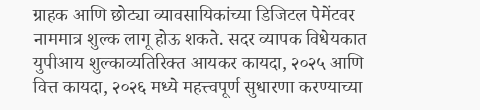ग्राहक आणि छोट्या व्यावसायिकांच्या डिजिटल पेमेंटवर नाममात्र शुल्क लागू होऊ शकते. सदर व्यापक विधेयकात युपीआय शुल्काव्यतिरिक्त आयकर कायदा, २०२५ आणि वित्त कायदा, २०२६ मध्ये महत्त्वपूर्ण सुधारणा करण्याच्या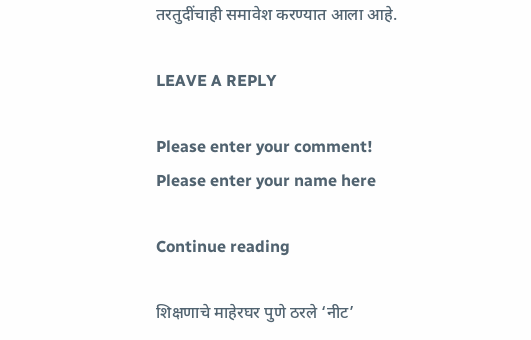तरतुदींचाही समावेश करण्यात आला आहे.

LEAVE A REPLY

Please enter your comment!
Please enter your name here

Continue reading

शिक्षणाचे माहेरघर पुणे ठरले ‘नीट’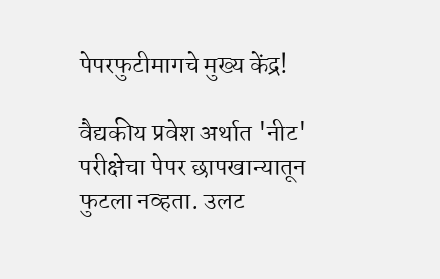पेपरफुटीमागचे मुख्य केंद्र!

वैद्यकीय प्रवेश अर्थात 'नीट' परीक्षेचा पेपर छापखान्यातून फुटला नव्हता. उलट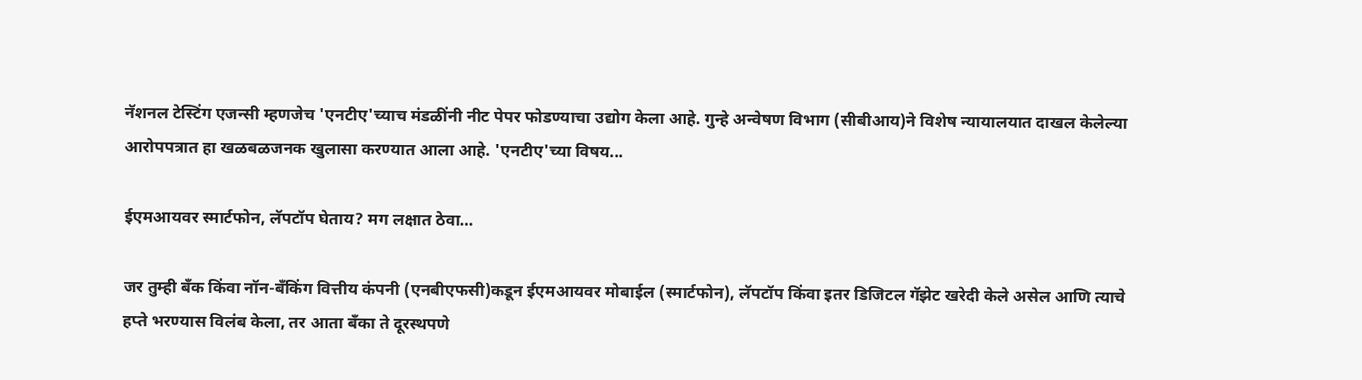नॅशनल टेस्टिंग एजन्सी म्हणजेच 'एनटीए'च्याच मंडळींनी नीट पेपर फोडण्याचा उद्योग केला आहे. गुन्हे अन्वेषण विभाग (सीबीआय)ने विशेष न्यायालयात दाखल केलेल्या आरोपपत्रात हा खळबळजनक खुलासा करण्यात आला आहे. 'एनटीए'च्या विषय...

ईएमआयवर स्मार्टफोन, लॅपटॉप घेताय? मग लक्षात ठेवा…

जर तुम्ही बँक किंवा नॉन-बँकिंग वित्तीय कंपनी (एनबीएफसी)कडून ईएमआयवर मोबाईल (स्मार्टफोन), लॅपटॉप किंवा इतर डिजिटल गॅझेट खरेदी केले असेल आणि त्याचे हप्ते भरण्यास विलंब केला, तर आता बँका ते दूरस्थपणे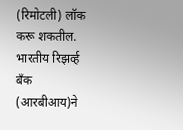(रिमोटली) लॉक करू शकतील. भारतीय रिझर्व्ह बँक (आरबीआय)ने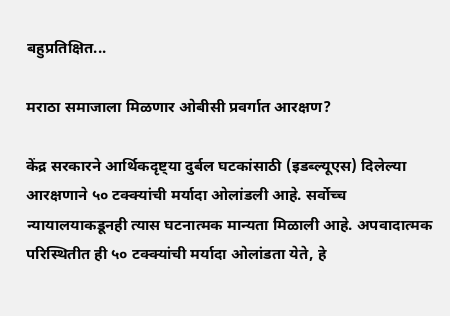बहुप्रतिक्षित...

मराठा समाजाला मिळणार ओबीसी प्रवर्गात आरक्षण?

केंद्र सरकारने आर्थिकदृष्ट्या दुर्बल घटकांसाठी (इडब्ल्यूएस) दिलेल्या आरक्षणाने ५० टक्क्यांची मर्यादा ओलांडली आहे. सर्वोच्च न्यायालयाकडूनही त्यास घटनात्मक मान्यता मिळाली आहे. अपवादात्मक परिस्थितीत ही ५० टक्क्यांची मर्यादा ओलांडता येते, हे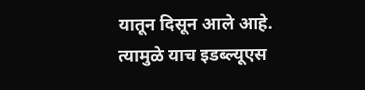यातून दिसून आले आहे. त्यामुळे याच इडब्ल्यूएस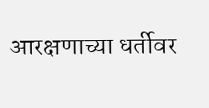आरक्षणाच्या धर्तीवर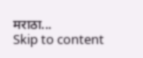मराठा...
Skip to content